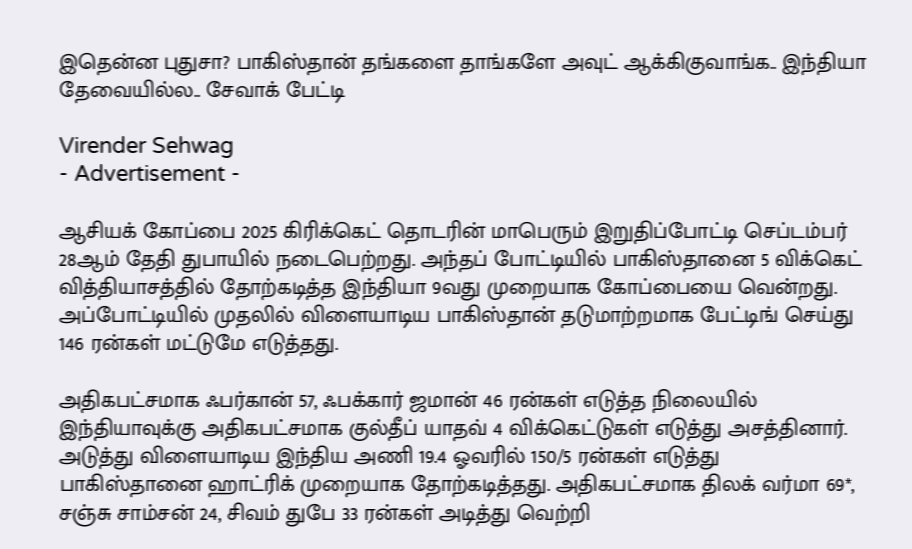இதென்ன புதுசா? பாகிஸ்தான் தங்களை தாங்களே அவுட் ஆக்கிகுவாங்க.. இந்தியா தேவையில்ல.. சேவாக் பேட்டி

Virender Sehwag
- Advertisement -

ஆசியக் கோப்பை 2025 கிரிக்கெட் தொடரின் மாபெரும் இறுதிப்போட்டி செப்டம்பர் 28ஆம் தேதி துபாயில் நடைபெற்றது. அந்தப் போட்டியில் பாகிஸ்தானை 5 விக்கெட் வித்தியாசத்தில் தோற்கடித்த இந்தியா 9வது முறையாக கோப்பையை வென்றது. அப்போட்டியில் முதலில் விளையாடிய பாகிஸ்தான் தடுமாற்றமாக பேட்டிங் செய்து 146 ரன்கள் மட்டுமே எடுத்தது.

அதிகபட்சமாக ஃபர்கான் 57, ஃபக்கார் ஜமான் 46 ரன்கள் எடுத்த நிலையில் இந்தியாவுக்கு அதிகபட்சமாக குல்தீப் யாதவ் 4 விக்கெட்டுகள் எடுத்து அசத்தினார். அடுத்து விளையாடிய இந்திய அணி 19.4 ஓவரில் 150/5 ரன்கள் எடுத்து பாகிஸ்தானை ஹாட்ரிக் முறையாக தோற்கடித்தது. அதிகபட்சமாக திலக் வர்மா 69*, சஞ்சு சாம்சன் 24, சிவம் துபே 33 ரன்கள் அடித்து வெற்றி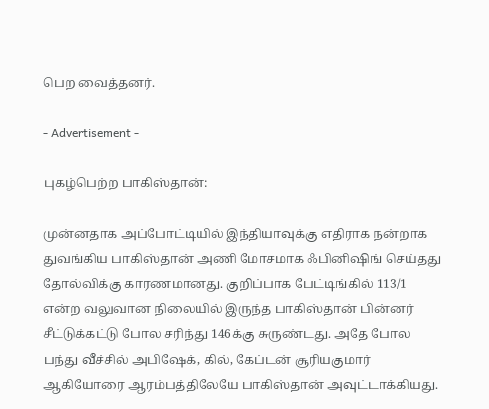பெற வைத்தனர்.

- Advertisement -

புகழ்பெற்ற பாகிஸ்தான்:

முன்னதாக அப்போட்டியில் இந்தியாவுக்கு எதிராக நன்றாக துவங்கிய பாகிஸ்தான் அணி மோசமாக ஃபினிஷிங் செய்தது தோல்விக்கு காரணமானது. குறிப்பாக பேட்டிங்கில் 113/1 என்ற வலுவான நிலையில் இருந்த பாகிஸ்தான் பின்னர் சீட்டுக்கட்டு போல சரிந்து 146க்கு சுருண்டது. அதே போல பந்து வீச்சில் அபிஷேக், கில், கேப்டன் சூரியகுமார் ஆகியோரை ஆரம்பத்திலேயே பாகிஸ்தான் அவுட்டாக்கியது.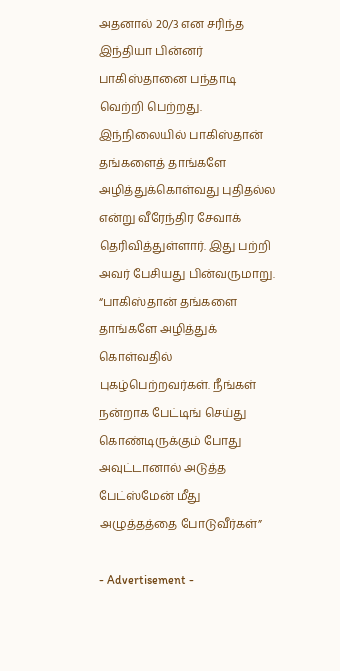அதனால் 20/3 என சரிந்த இந்தியா பின்னர் பாகிஸ்தானை பந்தாடி வெற்றி பெற்றது. இந்நிலையில் பாகிஸ்தான் தங்களைத் தாங்களே அழித்துக்கொள்வது புதிதல்ல என்று வீரேந்திர சேவாக் தெரிவித்துள்ளார். இது பற்றி அவர் பேசியது பின்வருமாறு. “பாகிஸ்தான் தங்களை தாங்களே அழித்துக் கொள்வதில் புகழ்பெற்றவர்கள். நீங்கள் நன்றாக பேட்டிங் செய்து கொண்டிருக்கும் போது அவுட்டானால் அடுத்த பேட்ஸ்மேன் மீது அழுத்தத்தை போடுவீர்கள்”

- Advertisement -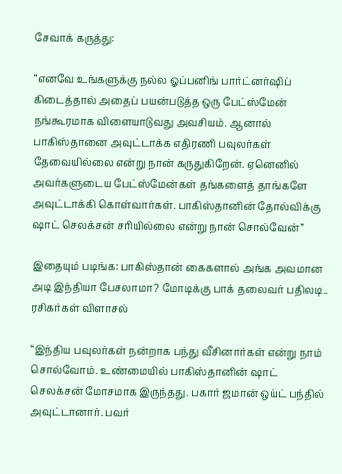சேவாக் கருத்து:

“எனவே உங்களுக்கு நல்ல ஓப்பனிங் பார்ட்னர்ஷிப் கிடைத்தால் அதைப் பயன்படுத்த ஒரு பேட்ஸ்மேன் நங்கூரமாக விளையாடுவது அவசியம். ஆனால் பாகிஸ்தானை அவுட்டாக்க எதிரணி பவுலர்கள் தேவையில்லை என்று நான் கருதுகிறேன். ஏனெனில் அவர்களுடைய பேட்ஸ்மேன்கள் தங்களைத் தாங்களே அவுட்டாக்கி கொள்வார்கள். பாகிஸ்தானின் தோல்விக்கு ஷாட் செலக்சன் சரியில்லை என்று நான் சொல்வேன்”

இதையும் படிங்க: பாகிஸ்தான் கைகளால் அங்க அவமான அடி இந்தியா பேசலாமா? மோடிக்கு பாக் தலைவர் பதிலடி.. ரசிகர்கள் விளாசல்

“இந்திய பவுலர்கள் நன்றாக பந்து வீசினார்கள் என்று நாம் சொல்வோம். உண்மையில் பாகிஸ்தானின் ஷாட் செலக்சன் மோசமாக இருந்தது. பகார் ஜமான் ஒய்ட் பந்தில் அவுட்டானார். பவர்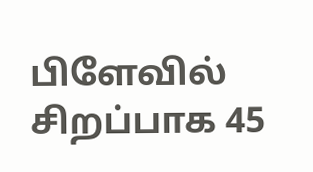பிளேவில் சிறப்பாக 45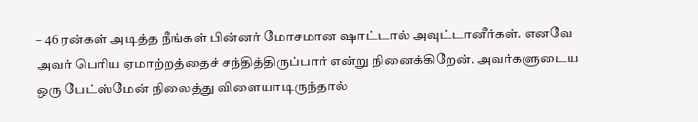– 46 ரன்கள் அடித்த நீங்கள் பின்னர் மோசமான ஷாட்டால் அவுட்டானீர்கள். எனவே அவர் பெரிய ஏமாற்றத்தைச் சந்தித்திருப்பார் என்று நினைக்கிறேன். அவர்களுடைய ஒரு பேட்ஸ்மேன் நிலைத்து விளையாடிருந்தால்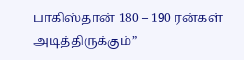பாகிஸ்தான் 180 – 190 ரன்கள் அடித்திருக்கும்”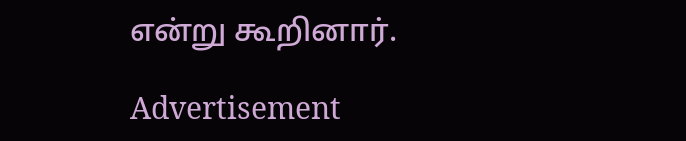என்று கூறினார்.

Advertisement